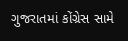ગુજરાતમાં કોંગ્રેસ સામે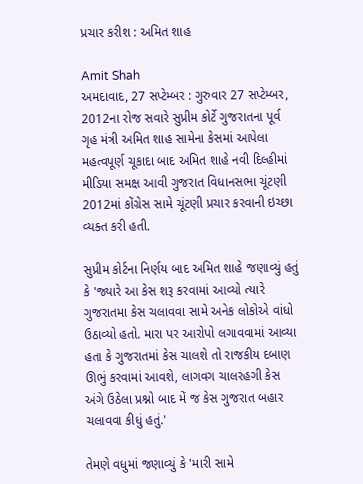પ્રચાર કરીશ : અમિત શાહ

Amit Shah
અમદાવાદ, 27 સપ્ટેમ્બર : ગુરુવાર 27 સપ્ટેમ્બર, 2012ના રોજ સવારે સુપ્રીમ કોર્ટે ગુજરાતના પૂર્વ ગૃહ મંત્રી અમિત શાહ સામેના કેસમાં આપેલા મહત્વપૂર્ણ ચૂકાદા બાદ અમિત શાહે નવી દિલ્હીમાં મીડિયા સમક્ષ આવી ગુજરાત વિધાનસભા ચૂંટણી 2012માં કોંગ્રેસ સામે ચૂંટણી પ્રચાર કરવાની ઇચ્છા વ્યક્ત કરી હતી.

સુપ્રીમ કોર્ટના નિર્ણય બાદ અમિત શાહે જણાવ્યું હતું કે 'જ્યારે આ કેસ શરૂ કરવામાં આવ્યો ત્યારે ગુજરાતમા કેસ ચલાવવા સામે અનેક લોકોએ વાંધો ઉઠાવ્યો હતો. મારા પર આરોપો લગાવવામાં આવ્યા હતા કે ગુજરાતમાં કેસ ચાલશે તો રાજકીય દબાણ ઊભું કરવામાં આવશે, લાગવગ ચાલરહગી કેસ અંગે ઉઠેલા પ્રશ્નો બાદ મેં જ કેસ ગુજરાત બહાર ચલાવવા કીધું હતું.'

તેમણે વધુમાં જણાવ્યું કે 'મારી સામે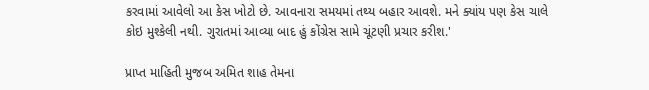કરવામાં આવેલો આ કેસ ખોટો છે. આવનારા સમયમાં તથ્ય બહાર આવશે. મને ક્યાંય પણ કેસ ચાલે કોઇ મુશ્કેલી નથી. ગુરાતમાં આવ્યા બાદ હું કોંગ્રેસ સામે ચૂંટણી પ્રચાર કરીશ.'

પ્રાપ્ત માહિતી મુજબ અમિત શાહ તેમના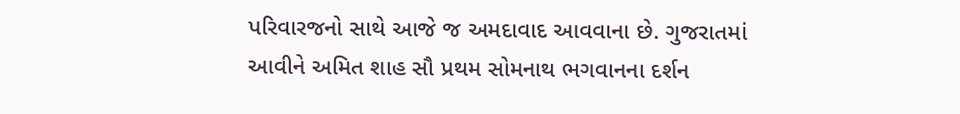પરિવારજનો સાથે આજે જ અમદાવાદ આવવાના છે. ગુજરાતમાં આવીને અમિત શાહ સૌ પ્રથમ સોમનાથ ભગવાનના દર્શન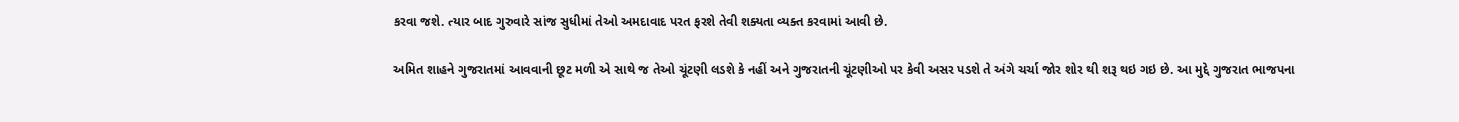કરવા જશે. ત્યાર બાદ ગુરુવારે સાંજ સુધીમાં તેઓ અમદાવાદ પરત ફરશે તેવી શક્યતા વ્યક્ત કરવામાં આવી છે.

અમિત શાહને ગુજરાતમાં આવવાની છૂટ મળી એ સાથે જ તેઓ ચૂંટણી લડશે કે નહીં અને ગુજરાતની ચૂંટણીઓ પર કેવી અસર પડશે તે અંગે ચર્ચા જોર શોર થી શરૂ થઇ ગઇ છે. આ મુદ્દે ગુજરાત ભાજપના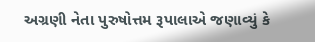અગ્રણી નેતા પુરુષોત્તમ રૂપાલાએ જણાવ્યું કે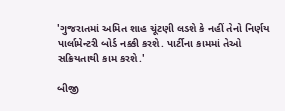'ગુજરાતમાં અમિત શાહ ચૂંટણી લડશે કે નહીં તેનો નિર્ણય પાર્લામેન્ટરી બોર્ડ નક્કી કરશે. પાર્ટીના કામમાં તેઓ સક્રિયતાથી કામ કરશે.'

બીજી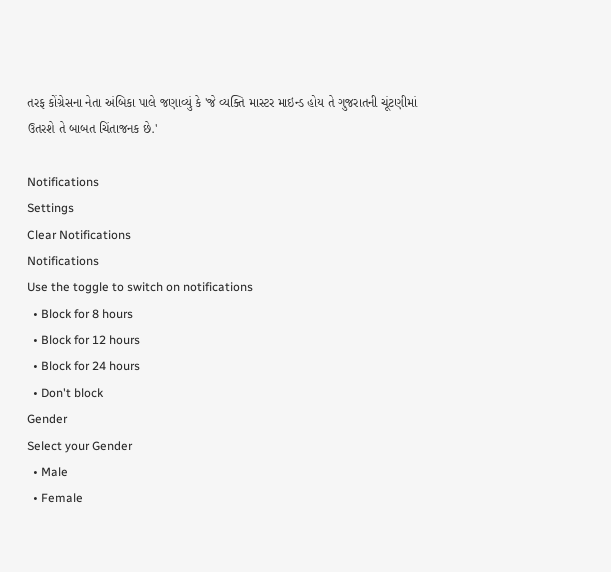તરફ કોંગ્રેસના નેતા અંબિકા પાલે જણાવ્યું કે 'જે વ્યક્તિ માસ્ટર માઇન્ડ હોય તે ગુજરાતની ચૂંટણીમાં ઉતરશે તે બાબત ચિંતાજનક છે.'

Notifications
Settings
Clear Notifications
Notifications
Use the toggle to switch on notifications
  • Block for 8 hours
  • Block for 12 hours
  • Block for 24 hours
  • Don't block
Gender
Select your Gender
  • Male
  • Female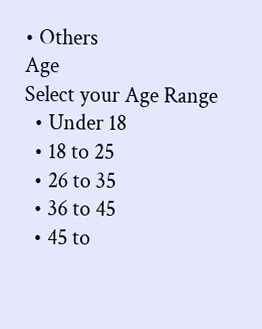• Others
Age
Select your Age Range
  • Under 18
  • 18 to 25
  • 26 to 35
  • 36 to 45
  • 45 to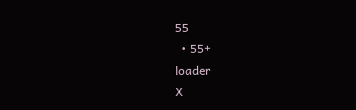55
  • 55+
loader
X